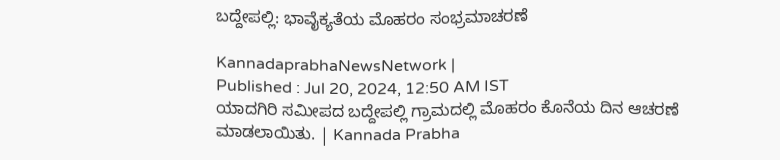ಬದ್ದೇಪಲ್ಲಿ: ಭಾವೈಕ್ಯತೆಯ ಮೊಹರಂ ಸಂಭ್ರಮಾಚರಣೆ

KannadaprabhaNewsNetwork |
Published : Jul 20, 2024, 12:50 AM IST
ಯಾದಗಿರಿ ಸಮೀಪದ ಬದ್ದೇಪಲ್ಲಿ ಗ್ರಾಮದಲ್ಲಿ ಮೊಹರಂ ಕೊನೆಯ ದಿನ ಆಚರಣೆ ಮಾಡಲಾಯಿತು. | Kannada Prabha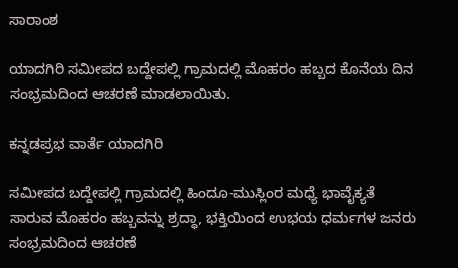ಸಾರಾಂಶ

ಯಾದಗಿರಿ ಸಮೀಪದ ಬದ್ದೇಪಲ್ಲಿ ಗ್ರಾಮದಲ್ಲಿ ಮೊಹರಂ ಹಬ್ಬದ ಕೊನೆಯ ದಿನ ಸಂಭ್ರಮದಿಂದ ಆಚರಣೆ ಮಾಡಲಾಯಿತು.

ಕನ್ನಡಪ್ರಭ ವಾರ್ತೆ ಯಾದಗಿರಿ

ಸಮೀಪದ ಬದ್ದೇಪಲ್ಲಿ ಗ್ರಾಮದಲ್ಲಿ ಹಿಂದೂ-ಮುಸ್ಲಿಂರ ಮಧ್ಯೆ ಭಾವೈಕ್ಯತೆ ಸಾರುವ ಮೊಹರಂ ಹಬ್ಬವನ್ನು ಶ್ರದ್ಧಾ, ಭಕ್ತಿಯಿಂದ ಉಭಯ ಧರ್ಮಗಳ ಜನರು ಸಂಭ್ರಮದಿಂದ ಆಚರಣೆ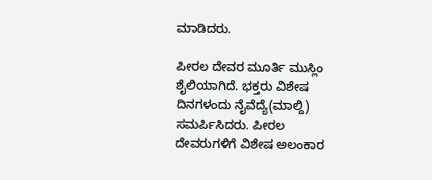ಮಾಡಿದರು.

ಪೀರಲ ದೇವರ ಮೂರ್ತಿ ಮುಸ್ಲಿಂ ಶೈಲಿಯಾಗಿದೆ. ಭಕ್ತರು ವಿಶೇಷ ದಿನಗಳಂದು ನೈವೆದ್ಯೆ(ಮಾಲ್ದಿ) ಸಮರ್ಪಿಸಿದರು. ಪೀರಲ ದೇವರುಗಳಿಗೆ ವಿಶೇಷ ಅಲಂಕಾರ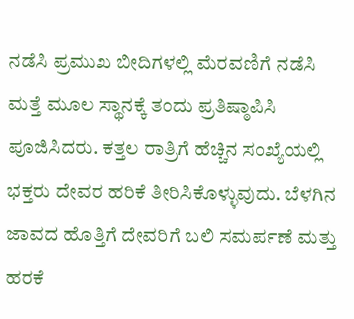ನಡೆಸಿ ಪ್ರಮುಖ ಬೀದಿಗಳಲ್ಲಿ ಮೆರವಣಿಗೆ ನಡೆಸಿ ಮತ್ತೆ ಮೂಲ ಸ್ಥಾನಕ್ಕೆ ತಂದು ಪ್ರತಿಷ್ಠಾಪಿಸಿ ಪೂಜಿಸಿದರು. ಕತ್ತಲ ರಾತ್ರಿಗೆ ಹೆಚ್ಚಿನ ಸಂಖ್ಯೆಯಲ್ಲಿ ಭಕ್ತರು ದೇವರ ಹರಿಕೆ ತೀರಿಸಿಕೊಳ್ಳುವುದು. ಬೆಳಗಿನ ಜಾವದ ಹೊತ್ತಿಗೆ ದೇವರಿಗೆ ಬಲಿ ಸಮರ್ಪಣೆ ಮತ್ತು ಹರಕೆ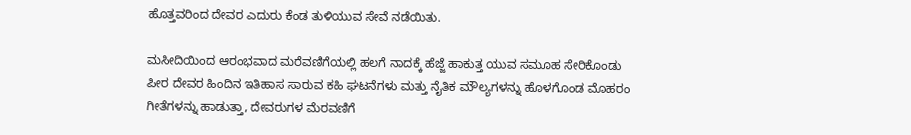ಹೊತ್ತವರಿಂದ ದೇವರ ಎದುರು ಕೆಂಡ ತುಳಿಯುವ ಸೇವೆ ನಡೆಯಿತು.

ಮಸೀದಿಯಿಂದ ಆರಂಭವಾದ ಮರೆವಣಿಗೆಯಲ್ಲಿ ಹಲಗೆ ನಾದಕ್ಕೆ ಹೆಜ್ಜೆ ಹಾಕುತ್ತ ಯುವ ಸಮೂಹ ಸೇರಿಕೊಂಡು ಪೀರ ದೇವರ ಹಿಂದಿನ ಇತಿಹಾಸ ಸಾರುವ ಕಹಿ ಘಟನೆಗಳು ಮತ್ತು ನೈತಿಕ ಮೌಲ್ಯಗಳನ್ನು ಹೊಳಗೊಂಡ ಮೊಹರಂ ಗೀತೆಗಳನ್ನು ಹಾಡುತ್ತಾ, ದೇವರುಗಳ ಮೆರವಣಿಗೆ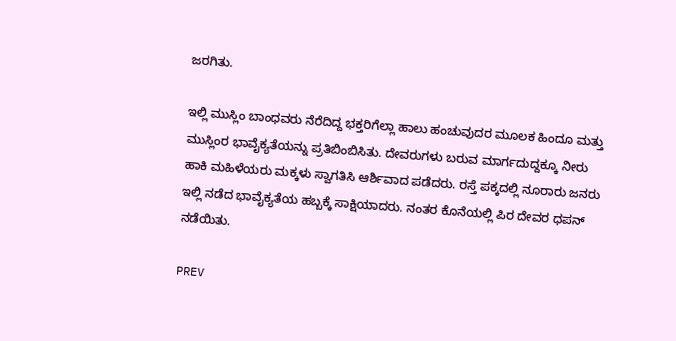ಜರಗಿತು.

ಇಲ್ಲಿ ಮುಸ್ಲಿಂ ಬಾಂಧವರು ನೆರೆದಿದ್ದ ಭಕ್ತರಿಗೆಲ್ಲಾ ಹಾಲು ಹಂಚುವುದರ ಮೂಲಕ ಹಿಂದೂ ಮತ್ತು ಮುಸ್ಲಿಂರ ಭಾವೈಕ್ಯತೆಯನ್ನು ಪ್ರತಿಬಿಂಬಿಸಿತು. ದೇವರುಗಳು ಬರುವ ಮಾರ್ಗದುದ್ದಕ್ಕೂ ನೀರು ಹಾಕಿ ಮಹಿಳೆಯರು ಮಕ್ಕಳು ಸ್ವಾಗತಿಸಿ ಆರ್ಶಿವಾದ ಪಡೆದರು. ರಸ್ತೆ ಪಕ್ಕದಲ್ಲಿ ನೂರಾರು ಜನರು ಇಲ್ಲಿ ನಡೆದ ಭಾವೈಕ್ಯತೆಯ ಹಬ್ಬಕ್ಕೆ ಸಾಕ್ಷಿಯಾದರು. ನಂತರ ಕೊನೆಯಲ್ಲಿ ಪಿರ ದೇವರ ಧಪನ್ ನಡೆಯಿತು.

PREV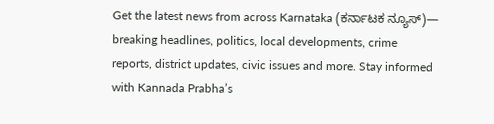Get the latest news from across Karnataka (ಕರ್ನಾಟಕ ನ್ಯೂಸ್)— breaking headlines, politics, local developments, crime reports, district updates, civic issues and more. Stay informed with Kannada Prabha’s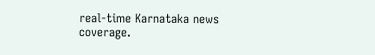real‑time Karnataka news coverage.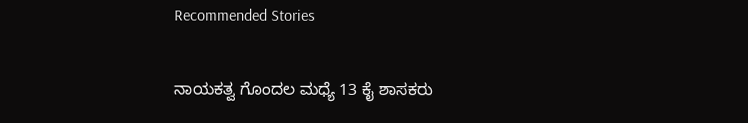Recommended Stories

ನಾಯಕತ್ವ ಗೊಂದಲ ಮಧ್ಯೆ 13 ಕೈ ಶಾಸಕರು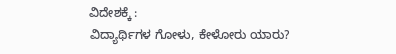ವಿದೇಶಕ್ಕೆ :
ವಿದ್ಯಾರ್ಥಿಗಳ ಗೋಳು, ಕೇಳೋರು ಯಾರು?